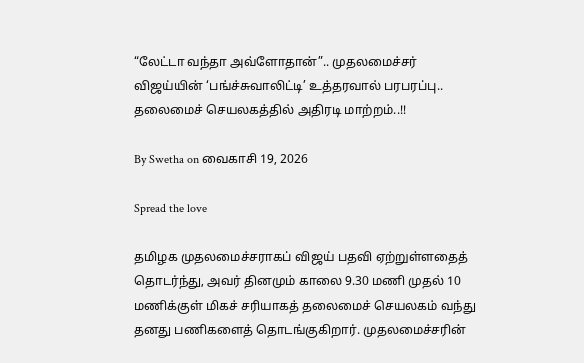“லேட்டா வந்தா அவ்ளோதான்”.. முதலமைச்சர் விஜய்யின் ‘பங்ச்சுவாலிட்டி’ உத்தரவால் பரபரப்பு.. தலைமைச் செயலகத்தில் அதிரடி மாற்றம்..!!

By Swetha on வைகாசி 19, 2026

Spread the love

தமிழக முதலமைச்சராகப் விஜய் பதவி ஏற்றுள்ளதைத் தொடர்ந்து, அவர் தினமும் காலை 9.30 மணி முதல் 10 மணிக்குள் மிகச் சரியாகத் தலைமைச் செயலகம் வந்து தனது பணிகளைத் தொடங்குகிறார். முதலமைச்சரின்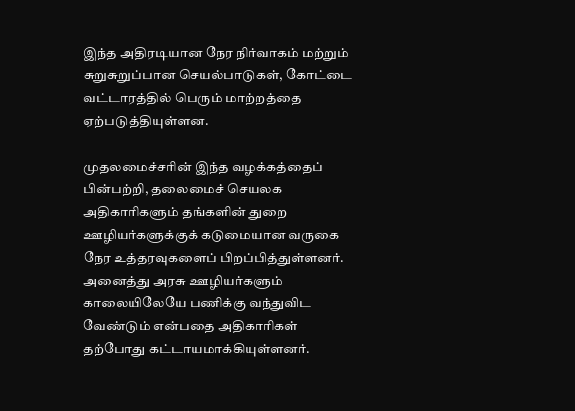இந்த அதிரடியான நேர நிர்வாகம் மற்றும் சுறுசுறுப்பான செயல்பாடுகள், கோட்டை வட்டாரத்தில் பெரும் மாற்றத்தை ஏற்படுத்தியுள்ளன.

முதலமைச்சரின் இந்த வழக்கத்தைப் பின்பற்றி, தலைமைச் செயலக அதிகாரிகளும் தங்களின் துறை ஊழியர்களுக்குக் கடுமையான வருகை நேர உத்தரவுகளைப் பிறப்பித்துள்ளனர். அனைத்து அரசு ஊழியர்களும் காலையிலேயே பணிக்கு வந்துவிட வேண்டும் என்பதை அதிகாரிகள் தற்போது கட்டாயமாக்கியுள்ளனர்.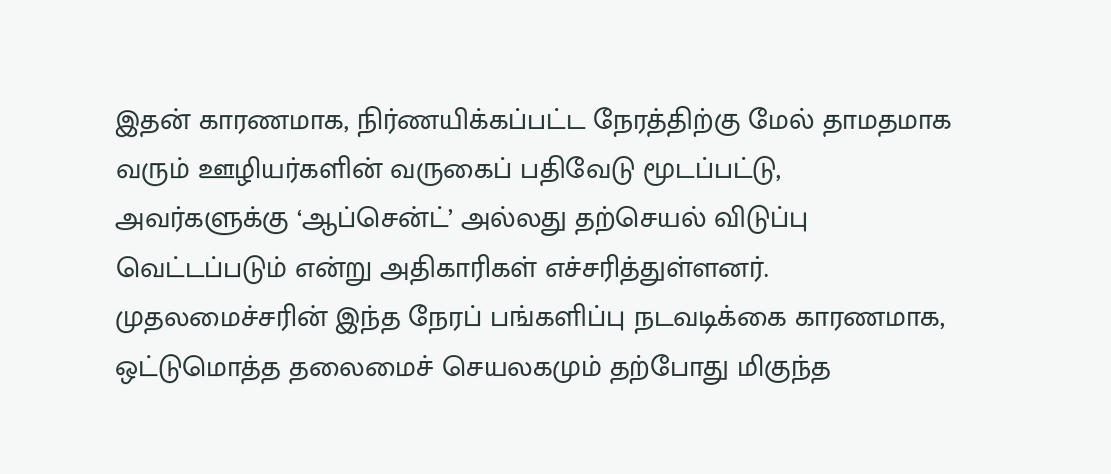இதன் காரணமாக, நிர்ணயிக்கப்பட்ட நேரத்திற்கு மேல் தாமதமாக வரும் ஊழியர்களின் வருகைப் பதிவேடு மூடப்பட்டு, அவர்களுக்கு ‘ஆப்சென்ட்’ அல்லது தற்செயல் விடுப்பு வெட்டப்படும் என்று அதிகாரிகள் எச்சரித்துள்ளனர். முதலமைச்சரின் இந்த நேரப் பங்களிப்பு நடவடிக்கை காரணமாக, ஒட்டுமொத்த தலைமைச் செயலகமும் தற்போது மிகுந்த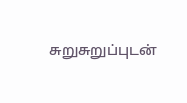சுறுசுறுப்புடன்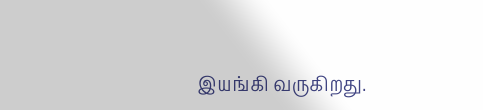இயங்கி வருகிறது.